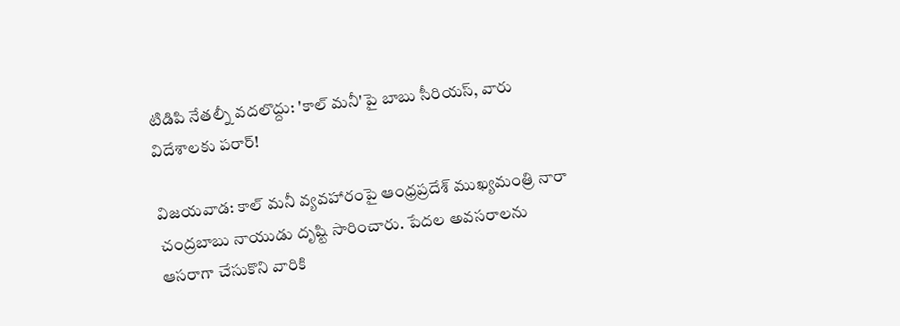టిడిపి నేతల్నీ వదలొద్దు: 'కాల్ మనీ'పై బాబు సీరియస్, వారు విదేశాలకు పరార్!

విజయవాడ: కాల్ మనీ వ్యవహారంపై ఆంధ్రప్రదేశ్ ముఖ్యమంత్రి నారా చంద్రబాబు నాయుడు దృష్టి సారించారు. పేదల అవసరాలను ఆసరాగా చేసుకొని వారికి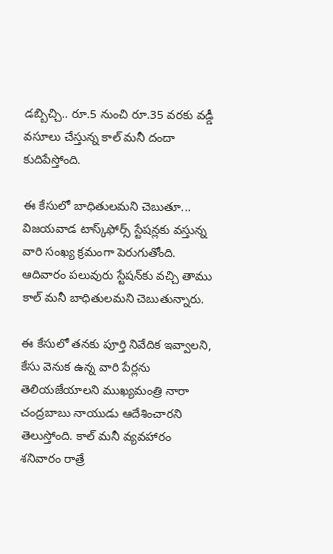డబ్బిచ్చి.. రూ.5 నుంచి రూ.35 వరకు వడ్డీ వసూలు చేస్తున్న కాల్ మనీ దందా కుదిపేస్తోంది.

ఈ కేసులో బాధితులమని చెబుతూ... విజయవాడ టాస్క్‌ఫోర్స్ స్టేషన్లకు వస్తున్న వారి సంఖ్య క్రమంగా పెరుగుతోంది. ఆదివారం పలువురు స్టేషన్‌కు వచ్చి తాము కాల్ మనీ బాధితులమని చెబుతున్నారు.

ఈ కేసులో తనకు పూర్తి నివేదిక ఇవ్వాలని, కేసు వెనుక ఉన్న వారి పేర్లను తెలియజేయాలని ముఖ్యమంత్రి నారా చంద్రబాబు నాయుడు ఆదేశించారని తెలుస్తోంది. కాల్ మనీ వ్యవహారం శనివారం రాత్రే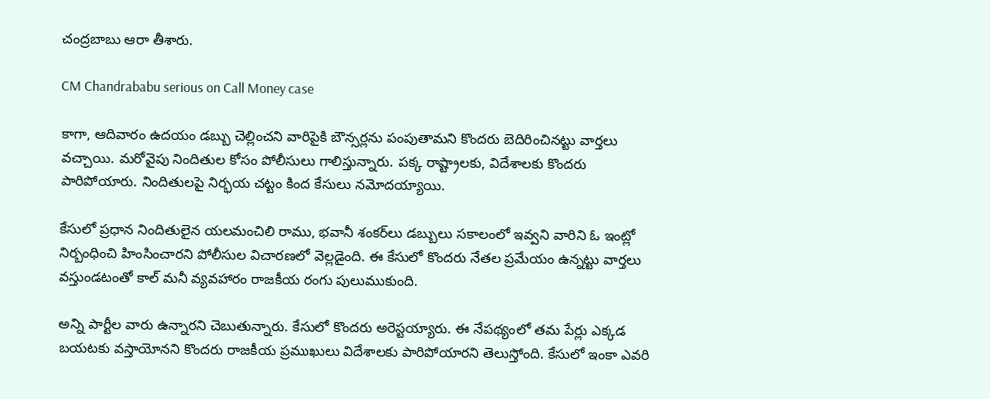చంద్రబాబు ఆరా తీశారు.

CM Chandrababu serious on Call Money case

కాగా, ఆదివారం ఉదయం డబ్బు చెల్లించని వారిపైకి బౌన్సర్లను పంపుతామని కొందరు బెదిరించినట్టు వార్తలు వచ్చాయి. మరోవైపు నిందితుల కోసం పోలీసులు గాలిస్తున్నారు. పక్క రాష్ట్రాలకు, విదేశాలకు కొందరు పారిపోయారు. నిందితులపై నిర్భయ చట్టం కింద కేసులు నమోదయ్యాయి.

కేసులో ప్రధాన నిందితులైన యలమంచిలి రాము, భవానీ శంకర్‌లు డబ్బులు సకాలంలో ఇవ్వని వారిని ఓ ఇంట్లో నిర్బంధించి హింసించారని పోలీసుల విచారణలో వెల్లడైంది. ఈ కేసులో కొందరు నేతల ప్రమేయం ఉన్నట్టు వార్తలు వస్తుండటంతో కాల్ మనీ వ్యవహారం రాజకీయ రంగు పులుముకుంది.

అన్ని పార్టీల వారు ఉన్నారని చెబుతున్నారు. కేసులో కొందరు అరెస్టయ్యారు. ఈ నేపథ్యంలో తమ పేర్లు ఎక్కడ బయటకు వస్తాయోనని కొందరు రాజకీయ ప్రముఖులు విదేశాలకు పారిపోయారని తెలుస్తోంది. కేసులో ఇంకా ఎవరి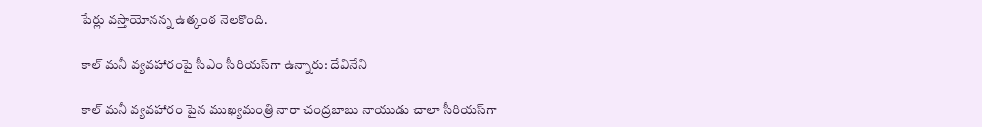పేర్లు వస్తాయోనన్న ఉత్కంఠ నెలకొంది.

కాల్ మనీ వ్యవహారంపై సీఎం సీరియస్‌గా ఉన్నారు: దేవినేని

కాల్ మనీ వ్యవహారం పైన ముఖ్యమంత్రి నారా చంద్రబాబు నాయుడు చాలా సీరియస్‌గా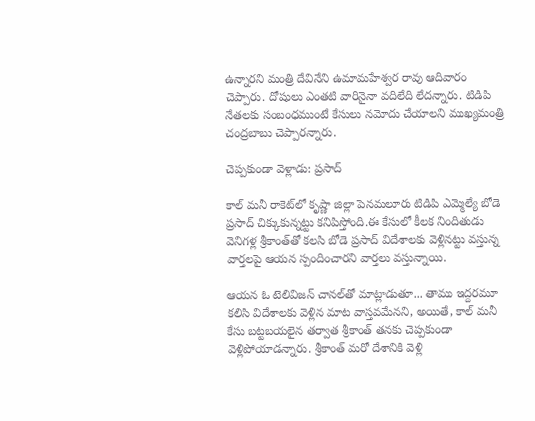ఉన్నారని మంత్రి దేవినేని ఉమామహేశ్వర రావు ఆదివారం చెప్పారు. దోషులు ఎంతటి వారినైనా వదిలేది లేదన్నారు. టిడిపి నేతలకు సంబంధముంటే కేసులు నమోదు చేయాలని ముఖ్యమంత్రి చంద్రబాబు చెప్పారన్నారు.

చెప్పకుండా వెళ్లాడు: ప్రసాద్

కాల్ మనీ రాకెట్‌లో కృష్ణా జిల్లా పెనమలూరు టిడిపి ఎమ్మెల్యే బోడె ప్రసాద్ చిక్కుకున్నట్టు కనిపిస్తోంది.ఈ కేసులో కీలక నిందితుడు వెనిగళ్ల శ్రీకాంత్‌తో కలసి బోడె ప్రసాద్ విదేశాలకు వెళ్లినట్టు వస్తున్న వార్తలపై ఆయన స్పందించారని వార్తలు వస్తున్నాయి.

ఆయన ఓ టెలివిజన్ చానల్‌తో మాట్లాడుతూ... తాము ఇద్దరమూ కలిసి విదేశాలకు వెళ్లిన మాట వాస్తవమేనని, అయితే, కాల్ మనీ కేసు బట్టబయలైన తర్వాత శ్రీకాంత్ తనకు చెప్పకుండా వెళ్లిపోయాడన్నారు. శ్రీకాంత్ మరో దేశానికి వెళ్లి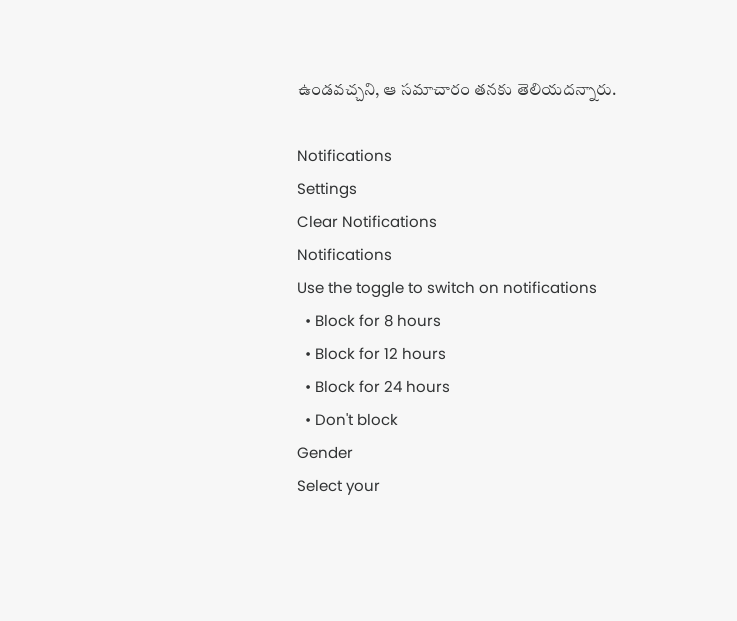ఉండవచ్చని, ఆ సమాచారం తనకు తెలియదన్నారు.

Notifications
Settings
Clear Notifications
Notifications
Use the toggle to switch on notifications
  • Block for 8 hours
  • Block for 12 hours
  • Block for 24 hours
  • Don't block
Gender
Select your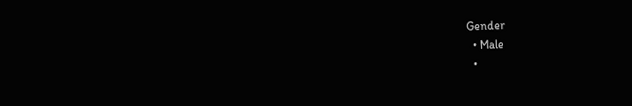Gender
  • Male
  •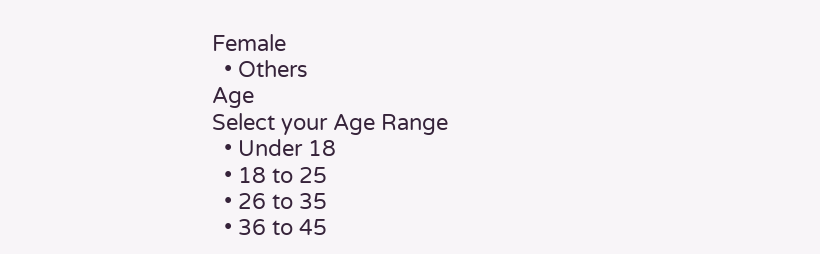Female
  • Others
Age
Select your Age Range
  • Under 18
  • 18 to 25
  • 26 to 35
  • 36 to 45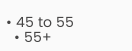• 45 to 55
  • 55+